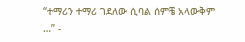“ተማሪን ተማሪ ገደለው ሲባል ሰምቼ አላውቅም …” -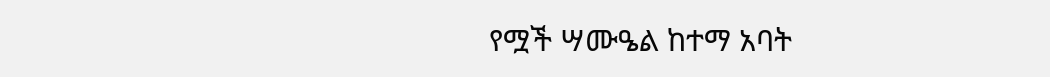የሟች ሣሙዔል ከተማ አባት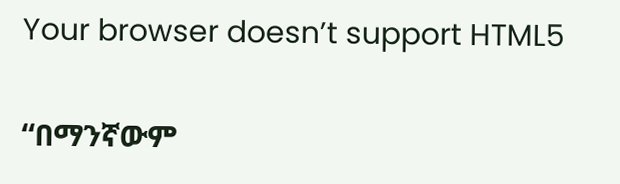Your browser doesn’t support HTML5

“በማንኛውም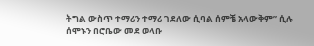ትግል ውስጥ ተማሪን ተማሪ ገደለው ሲባል ሰምቼ አላውቅም” ሲሉ ሰሞኑን በሮቤው መደ ወላቡ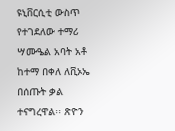ዩኒቨርሲቲ ውስጥ የተገደለው ተማሪ ሣሙዔል አባት አቶ ከተማ በቀለ ለቪኦኤ በሰጡት ቃል ተናግረዋል፡፡ ጽዮን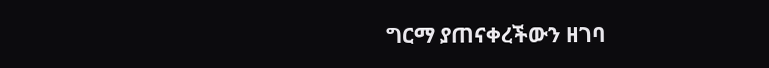ግርማ ያጠናቀረችውን ዘገባ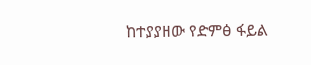ከተያያዘው የድምፅ ፋይል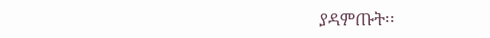ያዳምጡት፡፡